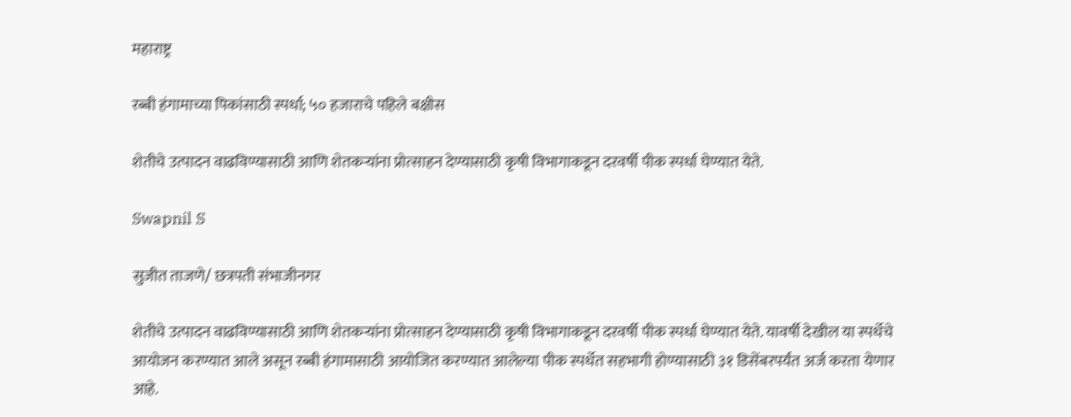महाराष्ट्र

रब्बी हंगामाच्या पिकांसाठी स्पर्धा; ५० हजाराचे पहिले बक्षीस

शेतीचे उत्पादन वाढविण्यासाठी आणि शेतकऱ्यांना प्रोत्साहन देण्यासाठी कृषी विभागाकडून दरवर्षी पीक स्पर्धा घेण्यात येते.

Swapnil S

सुजीत ताजणे/ छत्रपती संभाजीनगर

शेतीचे उत्पादन वाढविण्यासाठी आणि शेतकऱ्यांना प्रोत्साहन देण्यासाठी कृषी विभागाकडून दरवर्षी पीक स्पर्धा घेण्यात येते. यावर्षी देखील या स्पर्धेचे आयोजन करण्यात आले असून रब्बी हंगामासाठी आयोजित करण्यात आलेल्या पीक स्पर्धेत सहभागी होण्यासाठी ३१ डिसेंबरपर्यंत अर्ज करता येणार आहे.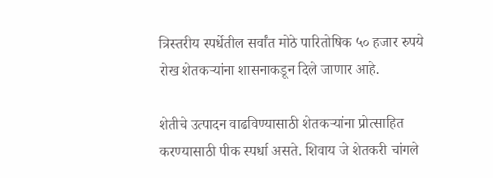त्रिस्तरीय स्पर्धेतील सर्वांत मोठे पारितोषिक ५० हजार रुपये रोख शेतकऱ्यांना शासनाकडून दिले जाणार आहे.

शेतीचे उत्पादन वाढविण्यासाठी शेतकऱ्यांना प्रोत्साहित करण्यासाठी पीक स्पर्धा असते. शिवाय जे शेतकरी चांगले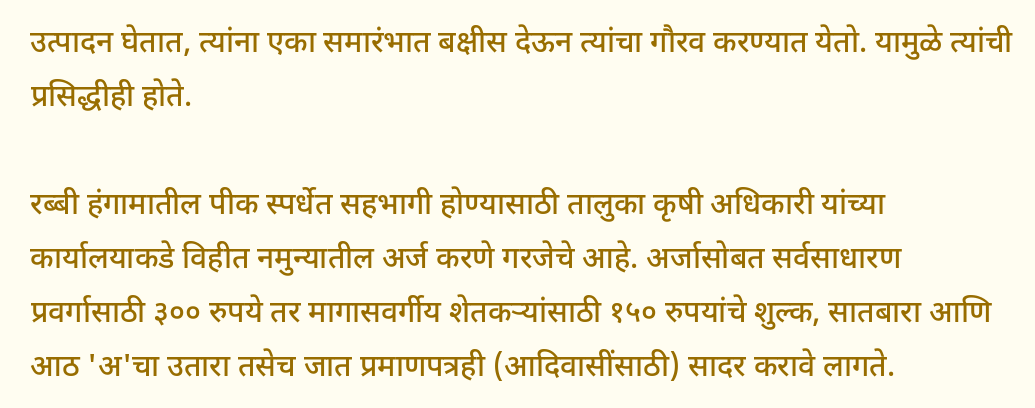उत्पादन घेतात, त्यांना एका समारंभात बक्षीस देऊन त्यांचा गौरव करण्यात येतो. यामुळे त्यांची प्रसिद्धीही होते.

रब्बी हंगामातील पीक स्पर्धेत सहभागी होण्यासाठी तालुका कृषी अधिकारी यांच्या कार्यालयाकडे विहीत नमुन्यातील अर्ज करणे गरजेचे आहे. अर्जासोबत सर्वसाधारण प्रवर्गासाठी ३०० रुपये तर मागासवर्गीय शेतकऱ्यांसाठी १५० रुपयांचे शुल्क, सातबारा आणि आठ 'अ'चा उतारा तसेच जात प्रमाणपत्रही (आदिवासींसाठी) सादर करावे लागते.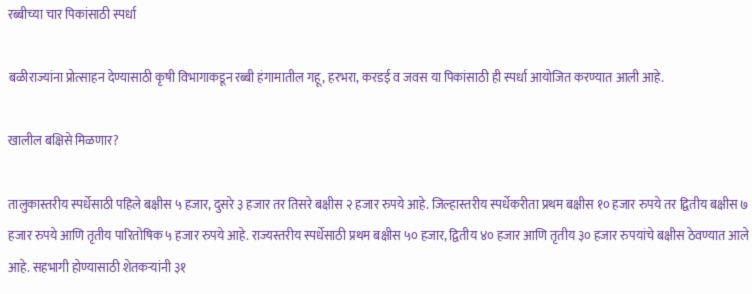रब्बीच्या चार पिकांसाठी स्पर्धा

बळीराज्यांना प्रोत्साहन देण्यासाठी कृषी विभागाकडून रब्बी हंगामातील गहू, हरभरा, करडई व जवस या पिकांसाठी ही स्पर्धा आयोजित करण्यात आली आहे.

खालील बक्षिसे मिळणार?

तालुकास्तरीय स्पर्धेसाठी पहिले बक्षीस ५ हजार, दुसरे ३ हजार तर तिसरे बक्षीस २ हजार रुपये आहे. जिल्हास्तरीय स्पर्धेकरीता प्रथम बक्षीस १० हजार रुपये तर द्वितीय बक्षीस ७ हजार रुपये आणि तृतीय पारितोषिक ५ हजार रुपये आहे. राज्यस्तरीय स्पर्धेसाठी प्रथम बक्षीस ५० हजार, द्वितीय ४० हजार आणि तृतीय ३० हजार रुपयांचे बक्षीस ठेवण्यात आले आहे. सहभागी होण्यासाठी शेतकऱ्यांनी ३१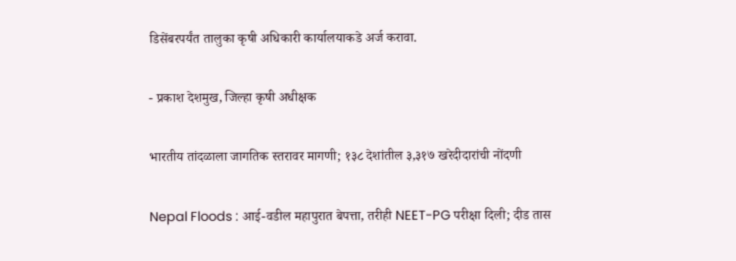डिसेंबरपर्यंत तालुका कृषी अधिकारी कार्यालयाकडे अर्ज करावा.

- प्रकाश देशमुख, जिल्हा कृषी अधीक्षक

भारतीय तांदळाला जागतिक स्तरावर मागणी; १३८ देशांतील ३,३१७ खरेदीदारांची नोंदणी

Nepal Floods : आई-वडील महापुरात बेपत्ता, तरीही NEET-PG परीक्षा दिली; दीड तास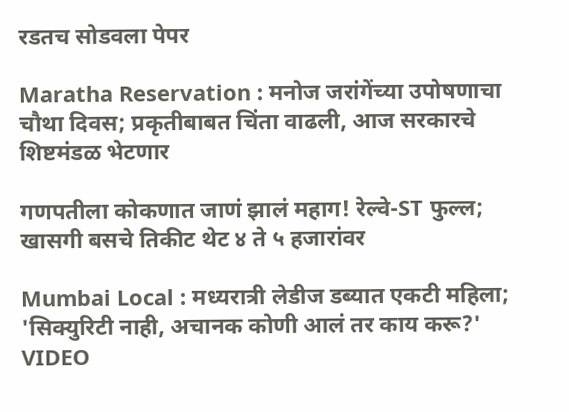रडतच सोडवला पेपर

Maratha Reservation : मनोज जरांगेंच्या उपोषणाचा चौथा दिवस; प्रकृतीबाबत चिंता वाढली, आज सरकारचे शिष्टमंडळ भेटणार

गणपतीला कोकणात जाणं झालं महाग! रेल्वे-ST फुल्ल; खासगी बसचे तिकीट थेट ४ ते ५ हजारांवर

Mumbai Local : मध्यरात्री लेडीज डब्यात एकटी महिला; 'सिक्युरिटी नाही, अचानक कोणी आलं तर काय करू?' VIDEO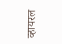व्हायरल